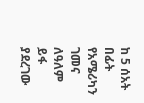ከ 5 ሰአት በፊት
የአሜሪካን ገመና ለዓለም ይፋ ያደረገው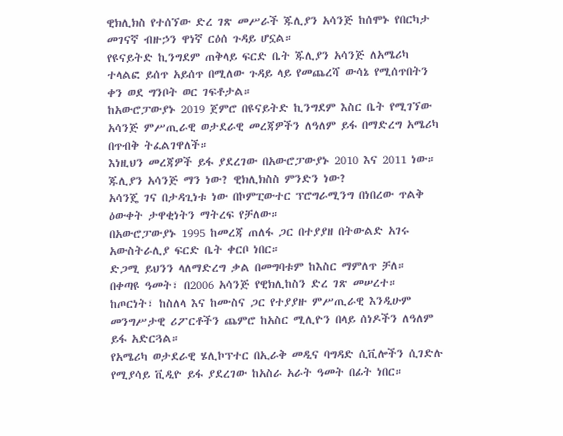ዊክሊክስ የተሰኘው ድረ ገጽ መሥራች ጁሊያን አሳንጅ ከሰሞኑ የበርካታ መገናኛ ብዙኃን ዋነኛ ርዕሰ ጉዳይ ሆኗል።
የዩናይትድ ኪንግደም ጠቅላይ ፍርድ ቤት ጁሊያን አሳንጅ ለአሜሪካ ተላልፎ ይሰጥ አይሰጥ በሚለው ጉዳይ ላይ የመጨረሻ ውሳኔ የሚሰጥበትን ቀን ወደ ግንቦት ወር ገፍቶታል።
ከአውሮፓውያኑ 2019 ጀምሮ በዩናይትድ ኪንግደም እስር ቤት የሚገኘው አሳንጅ ምሥጢራዊ ወታደራዊ መረጃዎችን ለዓለም ይፋ በማድረግ አሜሪካ በጥብቅ ትፈልገዋለች።
እነዚህን መረጃዎች ይፋ ያደረገው በአውሮፓውያኑ 2010 እና 2011 ነው።
ጁሊያን አሳንጅ ማን ነው? ዊክሊክስስ ምንድን ነው?
አሳንጄ ገና በታዳጊነቱ ነው በኮምፒውተር ፕሮግራሚንግ በነበረው ጥልቅ ዕውቀት ታዋቂነትን ማትረፍ የቻለው።
በአውሮፓውያኑ 1995 ከመረጃ ጠለፋ ጋር በተያያዘ በትውልድ አገሩ አውስትራሊያ ፍርድ ቤት ቀርቦ ነበር።
ድጋሚ ይህንን ላለማድረግ ቃል በመግባቱም ከእስር ማምለጥ ቻለ።
በቀጣዩ ዓመት፣ በ2006 አሳንጅ የዊክሊከስን ድረ ገጽ መሠረተ።
ከጦርነት፣ ከስለላ እና ከሙስና ጋር የተያያዙ ምሥጢራዊ እንዲሁም መንግሥታዊ ሪፖርቶችን ጨምሮ ከአስር ሚሊዮን በላይ ሰነዶችን ለዓለም ይፋ አድርጓል።
የአሜሪካ ወታደራዊ ሄሊኮፕተር በኢራቅ መዲና ባግዳድ ሲቪሎችን ሲገድሉ የሚያሳይ ቪዲዮ ይፋ ያደረገው ከአስራ አራት ዓመት በፊት ነበር።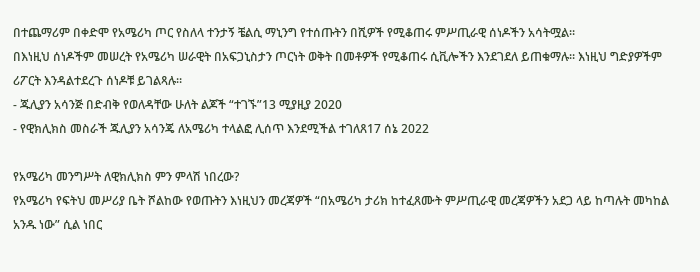በተጨማሪም በቀድሞ የአሜሪካ ጦር የስለላ ተንታኝ ቼልሲ ማኒንግ የተሰጡትን በሺዎች የሚቆጠሩ ምሥጢራዊ ሰነዶችን አሳትሟል።
በእነዚህ ሰነዶችም መሠረት የአሜሪካ ሠራዊት በአፍጋኒስታን ጦርነት ወቅት በመቶዎች የሚቆጠሩ ሲቪሎችን እንደገደለ ይጠቁማሉ። እነዚህ ግድያዎችም ሪፖርት እንዳልተደረጉ ሰነዶቹ ይገልጻሉ።
- ጁሊያን አሳንጅ በድብቅ የወለዳቸው ሁለት ልጆች “ተገኙ”13 ሚያዚያ 2020
- የዊክሊክስ መስራች ጁሊያን አሳንጄ ለአሜሪካ ተላልፎ ሊሰጥ እንደሚችል ተገለጸ17 ሰኔ 2022

የአሜሪካ መንግሥት ለዊክሊክስ ምን ምላሽ ነበረው?
የአሜሪካ የፍትህ መሥሪያ ቤት ሾልከው የወጡትን እነዚህን መረጃዎች “በአሜሪካ ታሪክ ከተፈጸሙት ምሥጢራዊ መረጃዎችን አደጋ ላይ ከጣሉት መካከል አንዱ ነው” ሲል ነበር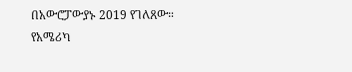በአውሮፓውያኑ 2019 የገለጸው።
የአሜሪካ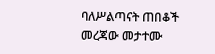ባለሥልጣናት ጠበቆች መረጃው መታተሙ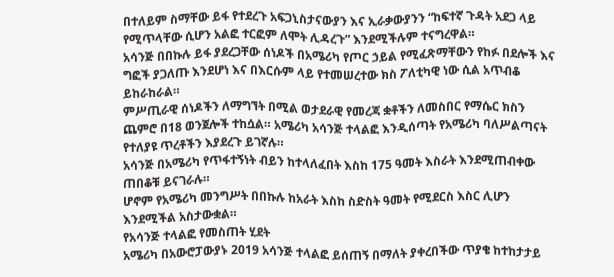በተለይም ስማቸው ይፋ የተደረጉ አፍጋኒስታናውያን እና ኢራቃውያንን “ከፍተኛ ጉዳት አደጋ ላይ የሚጥላቸው ሲሆን አልፎ ተርፎም ለሞት ሊዳረጉ” እንደሚችሉም ተናግረዋል።
አሳንጅ በበኩሉ ይፋ ያደረጋቸው ሰነዶች በአሜሪካ የጦር ኃይል የሚፈጽማቸውን የከፉ በደሎች እና ግፎች ያጋለጡ እንደሆነ እና በእርሱም ላይ የተመሠረተው ክስ ፖለቲካዊ ነው ሲል አጥብቆ ይከራከራል።
ምሥጢራዊ ሰነዶችን ለማግኘት በሚል ወታደራዊ የመረጃ ቋቶችን ለመስበር የማሴር ክስን ጨምሮ በ18 ወንጀሎች ተከሷል። አሜሪካ አሳንጅ ተላልፎ እንዲሰጣት የአሜሪካ ባለሥልጣናት የተለያዩ ጥረቶችን እያደረጉ ይገኛሉ።
አሳንጅ በአሜሪካ የጥፋተኝነት ብይን ከተላለፈበት እስከ 175 ዓመት እስራት እንደሚጠብቀው ጠበቆቹ ይናገራሉ።
ሆኖም የአሜሪካ መንግሥት በበኩሉ ከአራት እስከ ስድስት ዓመት የሚደርስ እስር ሊሆን እንደሚችል አስታውቋል።
የአሳንጅ ተላልፎ የመስጠት ሂደት
አሜሪካ በአውሮፓውያኑ 2019 አሳንጅ ተላልፎ ይሰጠኝ በማለት ያቀረበችው ጥያቄ ከተከታታይ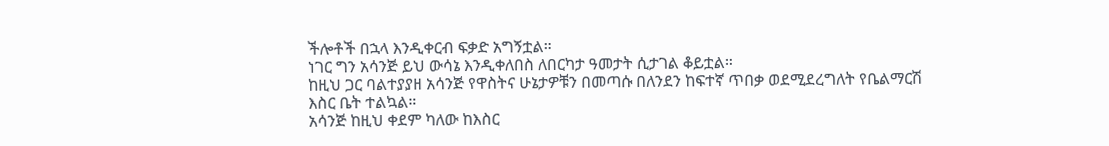ችሎቶች በኋላ እንዲቀርብ ፍቃድ አግኝቷል።
ነገር ግን አሳንጅ ይህ ውሳኔ እንዲቀለበስ ለበርካታ ዓመታት ሲታገል ቆይቷል።
ከዚህ ጋር ባልተያያዘ አሳንጅ የዋስትና ሁኔታዎቹን በመጣሱ በለንደን ከፍተኛ ጥበቃ ወደሚደረግለት የቤልማርሽ እስር ቤት ተልኳል።
አሳንጅ ከዚህ ቀደም ካለው ከእስር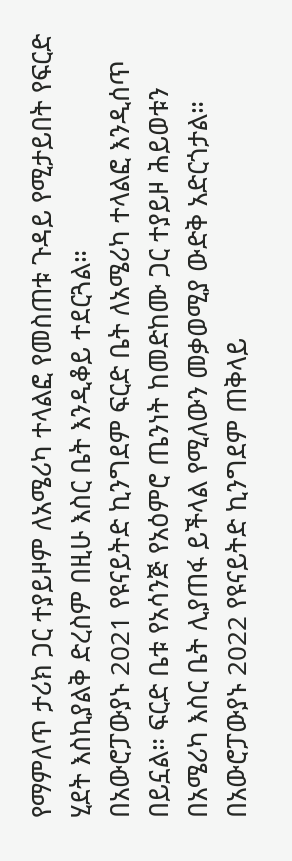የማምለጥ ታሪክ ጋር ተያይዞም ለአሜሪካ ተላልፎ የመስጠቱ ጉዳይ የሚታይበት የፍርድ ሂደት እስኪያልቅ ድረስም በዚሁ እስር ቤት እንዲቆይ ተደርጓል።
በአውሮፓውያኑ 2021 የዩናይትድ ኪንግደም ፍርድ ቤት ለአሜሪካ ተላልፎ እንዲሰጥ በይኗል። ፍርድ ቤቱ የአሳንጅ የአዕምሮ ጤንነት ከመድከሙ ጋር ተያይዞ ሕይወቱን በአሜሪካ እስር ቤት ሊያጠፋ ይችላል የሚለውን መቃወሚያ ውድቅ አድርጎታል።
በአውሮፓውያኑ 2022 የዩናይትድ ኪንግደም ጠቅላይ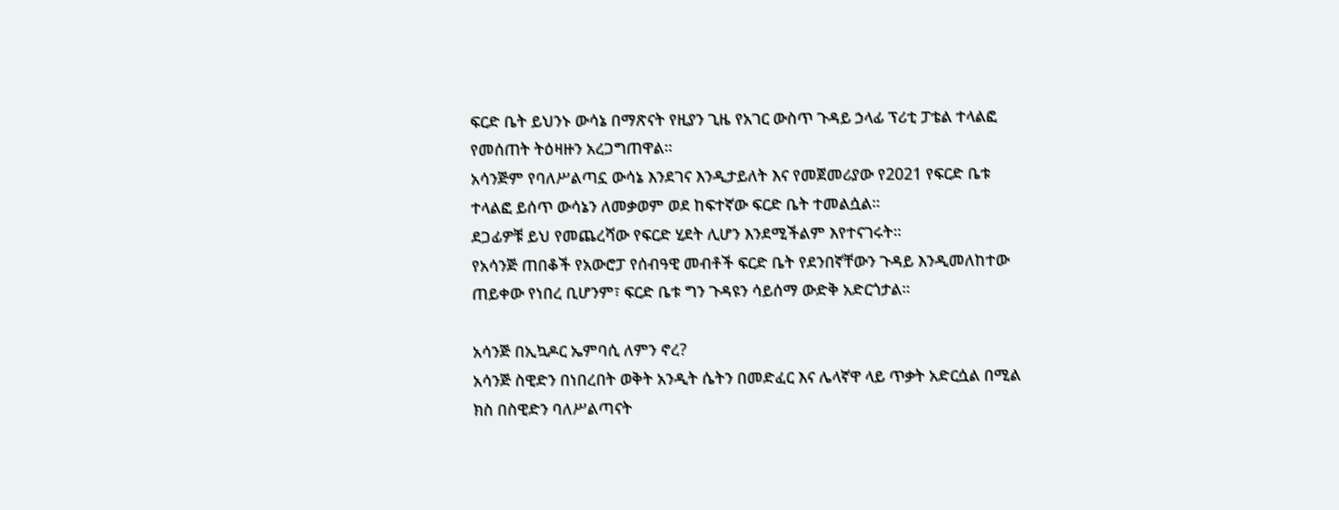ፍርድ ቤት ይህንኑ ውሳኔ በማጽናት የዚያን ጊዜ የአገር ውስጥ ጉዳይ ኃላፊ ፕሪቲ ፓቴል ተላልፎ የመሰጠት ትዕዛዙን አረጋግጠዋል።
አሳንጅም የባለሥልጣኗ ውሳኔ እንደገና እንዲታይለት እና የመጀመሪያው የ2021 የፍርድ ቤቱ ተላልፎ ይሰጥ ውሳኔን ለመቃወም ወደ ከፍተኛው ፍርድ ቤት ተመልሷል።
ደጋፊዎቹ ይህ የመጨረሻው የፍርድ ሂደት ሊሆን እንደሚችልም እየተናገሩት።
የአሳንጅ ጠበቆች የአውሮፓ የሰብዓዊ መብቶች ፍርድ ቤት የደንበኛቸውን ጉዳይ እንዲመለከተው ጠይቀው የነበረ ቢሆንም፣ ፍርድ ቤቱ ግን ጉዳዩን ሳይሰማ ውድቅ አድርጎታል።

አሳንጅ በኢኳዶር ኤምባሲ ለምን ኖረ?
አሳንጅ ስዊድን በነበረበት ወቅት አንዲት ሴትን በመድፈር እና ሌላኛዋ ላይ ጥቃት አድርሷል በሚል ክስ በስዊድን ባለሥልጣናት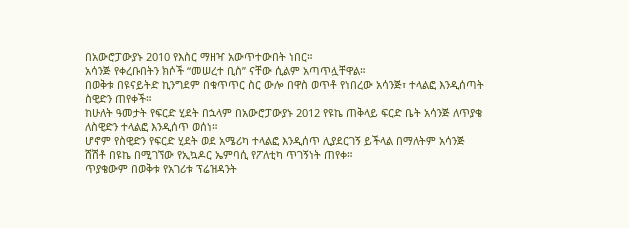በአውሮፓውያኑ 2010 የእስር ማዘዣ አውጥተውበት ነበር።
አሳንጅ የቀረቡበትን ክሶች “መሠረተ ቢስ” ናቸው ሲልም አጣጥሏቸዋል።
በወቅቱ በዩናይትድ ኪንግደም በቁጥጥር ስር ውሎ በዋስ ወጥቶ የነበረው አሳንጅ፣ ተላልፎ እንዲሰጣት ስዊድን ጠየቀች።
ከሁለት ዓመታት የፍርድ ሂደት በኋላም በአውሮፓውያኑ 2012 የዩኬ ጠቅላይ ፍርድ ቤት አሳንጅ ለጥያቄ ለስዊድን ተላልፎ እንዲሰጥ ወሰነ።
ሆኖም የስዊድን የፍርድ ሂደት ወደ አሜሪካ ተላልፎ እንዲሰጥ ሊያደርገኝ ይችላል በማለትም አሳንጅ ሸሽቶ በዩኬ በሚገኘው የኢኳዶር ኤምባሲ የፖለቲካ ጥገኝነት ጠየቀ።
ጥያቄውም በወቅቱ የአገሪቱ ፕሬዝዳንት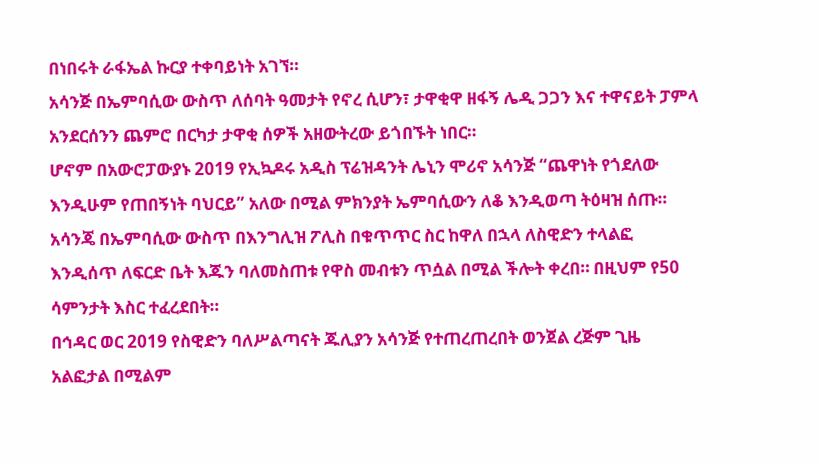በነበሩት ራፋኤል ኩርያ ተቀባይነት አገኘ።
አሳንጅ በኤምባሲው ውስጥ ለሰባት ዓመታት የኖረ ሲሆን፣ ታዋቂዋ ዘፋኝ ሌዲ ጋጋን እና ተዋናይት ፓምላ አንደርሰንን ጨምሮ በርካታ ታዋቂ ሰዎች አዘውትረው ይጎበኙት ነበር።
ሆኖም በአውሮፓውያኑ 2019 የኢኳዶሩ አዲስ ፕሬዝዳንት ሌኒን ሞሪኖ አሳንጅ “ጨዋነት የጎደለው እንዲሁም የጠበኝነት ባህርይ” አለው በሚል ምክንያት ኤምባሲውን ለቆ እንዲወጣ ትዕዛዝ ሰጡ።
አሳንጄ በኤምባሲው ውስጥ በእንግሊዝ ፖሊስ በቁጥጥር ስር ከዋለ በኋላ ለስዊድን ተላልፎ እንዲሰጥ ለፍርድ ቤት እጁን ባለመስጠቱ የዋስ መብቱን ጥሷል በሚል ችሎት ቀረበ። በዚህም የ50 ሳምንታት እስር ተፈረደበት።
በኅዳር ወር 2019 የስዊድን ባለሥልጣናት ጁሊያን አሳንጅ የተጠረጠረበት ወንጀል ረጅም ጊዜ አልፎታል በሚልም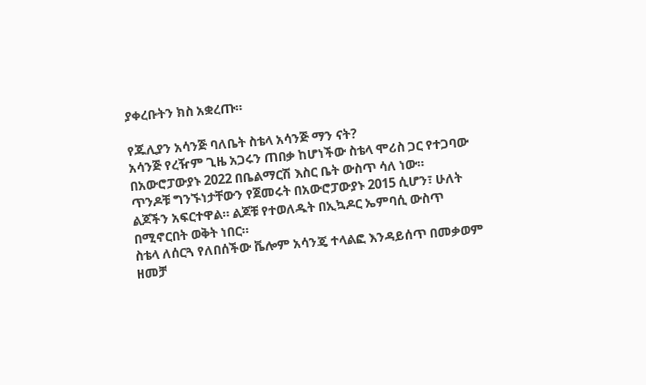ያቀረቡትን ክስ አቋረጡ።

የጁሊያን አሳንጅ ባለቤት ስቴላ አሳንጅ ማን ናት?
አሳንጅ የረዥም ጊዜ አጋሩን ጠበቃ ከሆነችው ስቴላ ሞሪስ ጋር የተጋባው በአውሮፓውያኑ 2022 በቤልማርሽ እስር ቤት ውስጥ ሳለ ነው።
ጥንዶቹ ግንኙነታቸውን የጀመሩት በአውሮፓውያኑ 2015 ሲሆን፣ ሁለት ልጆችን አፍርተዋል። ልጆቹ የተወለዱት በኢኳዶር ኤምባሲ ውስጥ በሚኖርበት ወቅት ነበር።
ስቴላ ለሰርጓ የለበሰችው ቬሎም አሳንጄ ተላልፎ እንዳይሰጥ በመቃወም ዘመቻ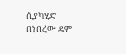ሲያካሂድ በነበረው ዴም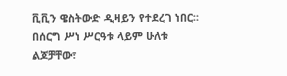ቪቪን ዌስትውድ ዲዛይን የተደረገ ነበር።
በሰርግ ሥነ ሥርዓቱ ላይም ሁለቱ ልጆቻቸው፣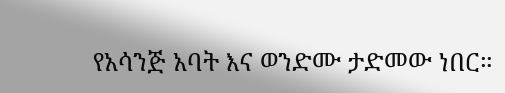የአሳንጅ አባት እና ወንድሙ ታድመው ነበር።